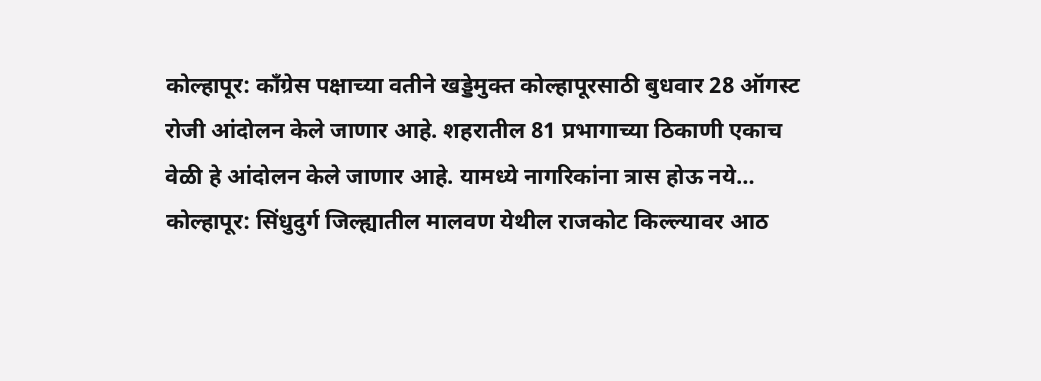कोल्हापूर: काँग्रेस पक्षाच्या वतीने खड्डेमुक्त कोल्हापूरसाठी बुधवार 28 ऑगस्ट रोजी आंदोलन केले जाणार आहे. शहरातील 81 प्रभागाच्या ठिकाणी एकाच वेळी हे आंदोलन केले जाणार आहे. यामध्ये नागरिकांना त्रास होऊ नये…
कोल्हापूर: सिंधुदुर्ग जिल्ह्यातील मालवण येथील राजकोट किल्ल्यावर आठ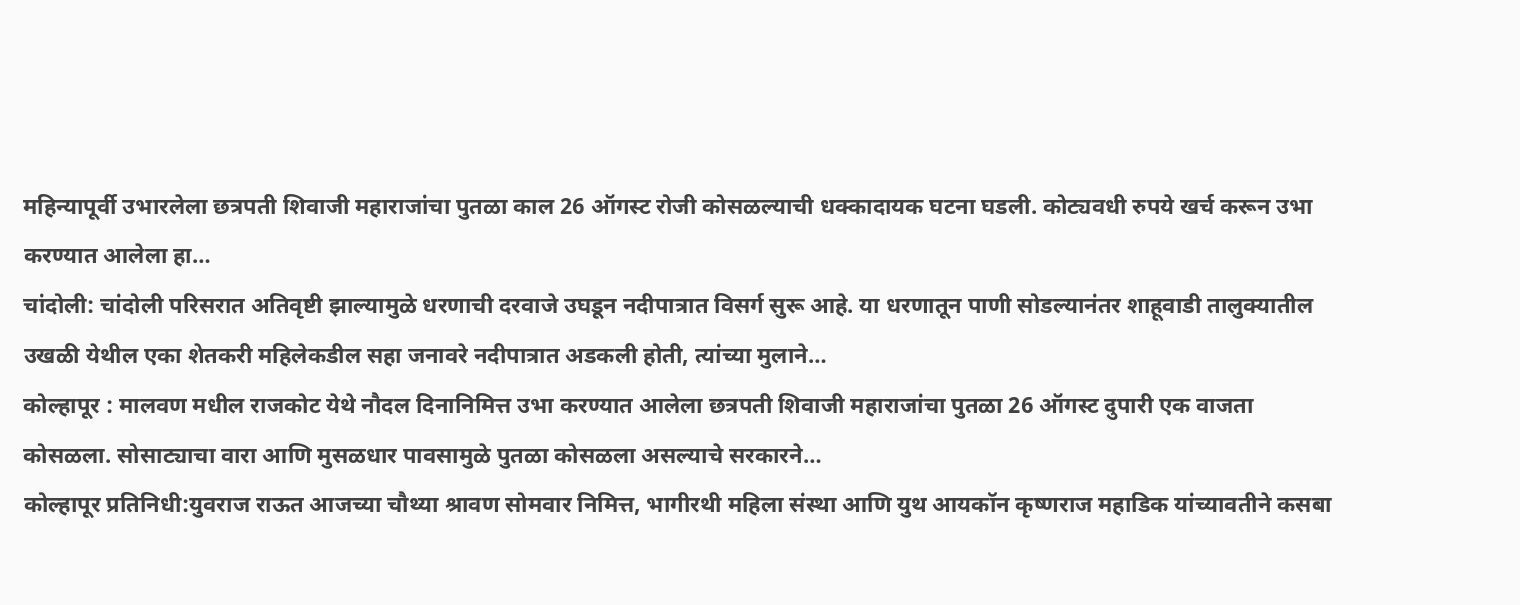महिन्यापूर्वी उभारलेला छत्रपती शिवाजी महाराजांचा पुतळा काल 26 ऑगस्ट रोजी कोसळल्याची धक्कादायक घटना घडली. कोट्यवधी रुपये खर्च करून उभा करण्यात आलेला हा…
चांदोली: चांदोली परिसरात अतिवृष्टी झाल्यामुळे धरणाची दरवाजे उघडून नदीपात्रात विसर्ग सुरू आहे. या धरणातून पाणी सोडल्यानंतर शाहूवाडी तालुक्यातील उखळी येथील एका शेतकरी महिलेकडील सहा जनावरे नदीपात्रात अडकली होती, त्यांच्या मुलाने…
कोल्हापूर : मालवण मधील राजकोट येथे नौदल दिनानिमित्त उभा करण्यात आलेला छत्रपती शिवाजी महाराजांचा पुतळा 26 ऑगस्ट दुपारी एक वाजता कोसळला. सोसाट्याचा वारा आणि मुसळधार पावसामुळे पुतळा कोसळला असल्याचे सरकारने…
कोल्हापूर प्रतिनिधी:युवराज राऊत आजच्या चौथ्या श्रावण सोमवार निमित्त, भागीरथी महिला संस्था आणि युथ आयकॉन कृष्णराज महाडिक यांच्यावतीने कसबा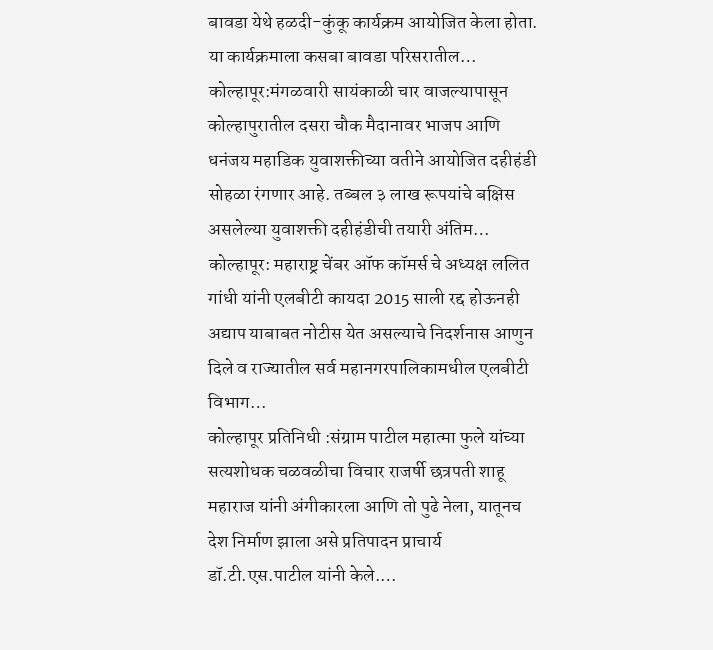बावडा येथे हळदी-कुंकू कार्यक्रम आयोजित केला होता. या कार्यक्रमाला कसबा बावडा परिसरातील…
कोल्हापूर:मंगळवारी सायंकाळी चार वाजल्यापासून कोल्हापुरातील दसरा चौक मैदानावर भाजप आणि धनंजय महाडिक युवाशक्तीच्या वतीने आयोजित दहीहंडी सोहळा रंगणार आहे. तब्बल ३ लाख रूपयांचे बक्षिस असलेल्या युवाशक्ती दहीहंडीची तयारी अंतिम…
कोल्हापूर: महाराष्ट्र चेंबर ऑफ कॉमर्स चे अध्यक्ष ललित गांधी यांनी एलबीटी कायदा 2015 साली रद्द होऊनही अद्याप याबाबत नोटीस येत असल्याचे निदर्शनास आणुन दिले व राज्यातील सर्व महानगरपालिकामधील एलबीटी विभाग…
कोल्हापूर प्रतिनिधी :संग्राम पाटील महात्मा फुले यांच्या सत्यशोधक चळवळीचा विचार राजर्षी छत्रपती शाहू महाराज यांनी अंगीकारला आणि तो पुढे नेला, यातूनच देश निर्माण झाला असे प्रतिपादन प्राचार्य डॉ.टी.एस.पाटील यांनी केले.…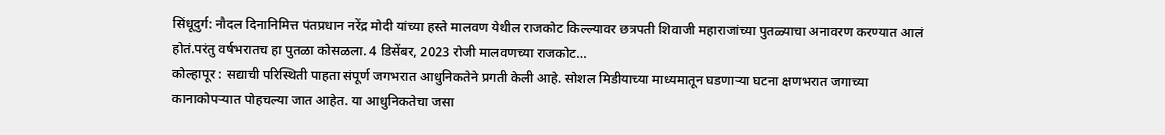सिंधूदुर्ग: नौदल दिनानिमित्त पंतप्रधान नरेंद्र मोदी यांच्या हस्ते मालवण येथील राजकोट किल्ल्यावर छत्रपती शिवाजी महाराजांच्या पुतळ्याचा अनावरण करण्यात आलं होतं.परंतु वर्षभरातच हा पुतळा कोसळला. 4 डिसेंबर, 2023 रोजी मालवणच्या राजकोट…
कोल्हापूर : सद्याची परिस्थिती पाहता संपूर्ण जगभरात आधुनिकतेने प्रगती केली आहे. सोशल मिडीयाच्या माध्यमातून घडणाऱ्या घटना क्षणभरात जगाच्या कानाकोपऱ्यात पोहचल्या जात आहेत. या आधुनिकतेचा जसा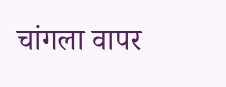चांगला वापर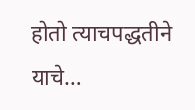होतो त्याचपद्धतीने याचे…